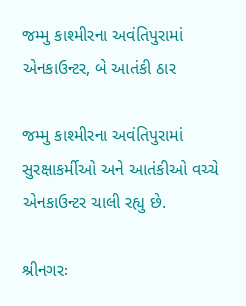જમ્મુ કાશ્મીરના અવંતિપુરામાં એનકાઉન્ટર, બે આતંકી ઠાર

જમ્મુ કાશ્મીરના અવંતિપુરામાં સુરક્ષાકર્મીઓ અને આતંકીઓ વચ્ચે એનકાઉન્ટર ચાલી રહ્યુ છે.

શ્રીનગરઃ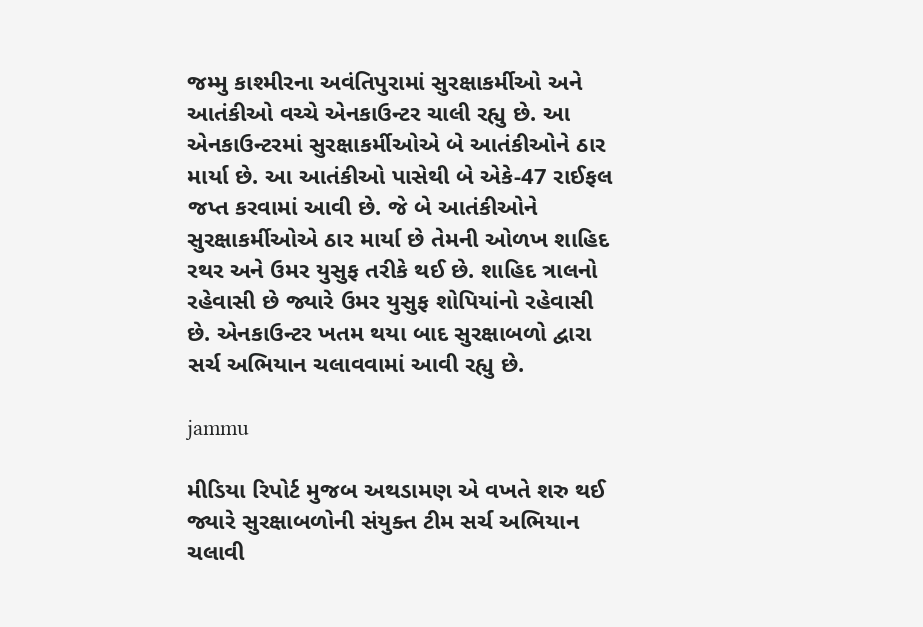જમ્મુ કાશ્મીરના અવંતિપુરામાં સુરક્ષાકર્મીઓ અને આતંકીઓ વચ્ચે એનકાઉન્ટર ચાલી રહ્યુ છે. આ એનકાઉન્ટરમાં સુરક્ષાકર્મીઓએ બે આતંકીઓને ઠાર માર્યા છે. આ આતંકીઓ પાસેથી બે એકે-47 રાઈફલ જપ્ત કરવામાં આવી છે. જે બે આતંકીઓને સુરક્ષાકર્મીઓએ ઠાર માર્યા છે તેમની ઓળખ શાહિદ રથર અને ઉમર યુસુફ તરીકે થઈ છે. શાહિદ ત્રાલનો રહેવાસી છે જ્યારે ઉમર યુસુફ શોપિયાંનો રહેવાસી છે. એનકાઉન્ટર ખતમ થયા બાદ સુરક્ષાબળો દ્વારા સર્ચ અભિયાન ચલાવવામાં આવી રહ્યુ છે.

jammu

મીડિયા રિપોર્ટ મુજબ અથડામણ એ વખતે શરુ થઈ જ્યારે સુરક્ષાબળોની સંયુક્ત ટીમ સર્ચ અભિયાન ચલાવી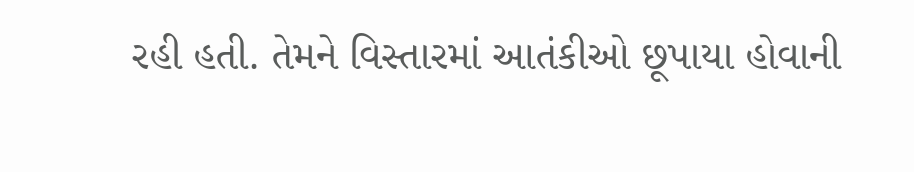રહી હતી. તેમને વિસ્તારમાં આતંકીઓ છૂપાયા હોવાની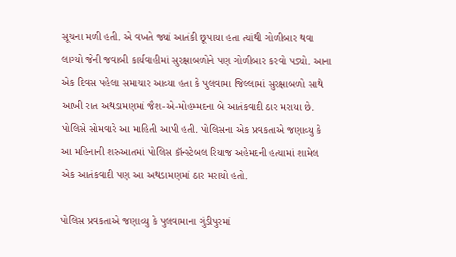સૂચના મળી હતી. એ વખતે જ્યાં આતંકી છૂપાયા હતા ત્યાંથી ગોળીબાર થવા લાગ્યો જેની જવાબી કાર્યવાહીમાં સુરક્ષાબળોને પણ ગોળીબાર કરવો પડ્યો. આના એક દિવસ પહેલા સમાચાર આવ્યા હતા કે પુલવામા જિલ્લામાં સુરક્ષાબળો સાથે આખી રાત અથડામણમાં જૈશ-એ-મોહમ્મદના બે આતંકવાદી ઠાર મરાયા છે. પોલિસે સોમવારે આ માહિતી આપી હતી. પોલિસના એક પ્રવકતાએ જણાવ્યુ કે આ મહિનાની શરુઆતમાં પોલિસ કૉન્સ્ટેબલ રિયાજ અહેમદની હત્યામાં શામેલ એક આતંકવાદી પણ આ અથડામણમાં ઠાર મરાયો હતો.

પોલિસ પ્રવકતાએ જણાવ્યુ કે પુલવામાના ગુંડીપુરમાં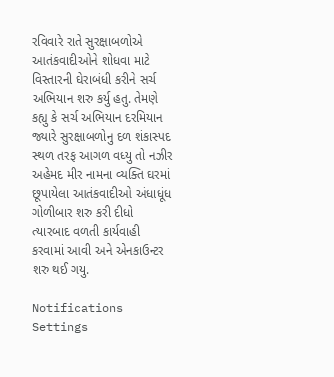રવિવારે રાતે સુરક્ષાબળોએ આતંકવાદીઓને શોધવા માટે વિસ્તારની ઘેરાબંધી કરીને સર્ચ અભિયાન શરુ કર્યુ હતુ. તેમણે કહ્યુ કે સર્ચ અભિયાન દરમિયાન જ્યારે સુરક્ષાબળોનુ દળ શંકાસ્પદ સ્થળ તરફ આગળ વધ્યુ તો નઝીર અહેમદ મીર નામના વ્યક્તિ ઘરમાં છૂપાયેલા આતંકવાદીઓ અંધાધૂંધ ગોળીબાર શરુ કરી દીધો ત્યારબાદ વળતી કાર્યવાહી કરવામાં આવી અને એનકાઉન્ટર શરુ થઈ ગયુ.

Notifications
Settings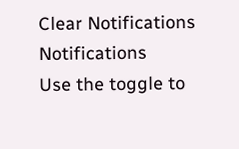Clear Notifications
Notifications
Use the toggle to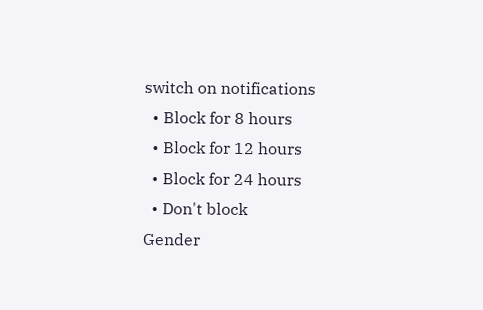switch on notifications
  • Block for 8 hours
  • Block for 12 hours
  • Block for 24 hours
  • Don't block
Gender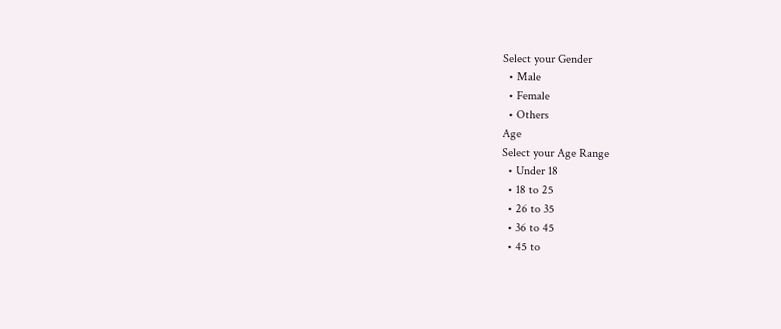Select your Gender
  • Male
  • Female
  • Others
Age
Select your Age Range
  • Under 18
  • 18 to 25
  • 26 to 35
  • 36 to 45
  • 45 to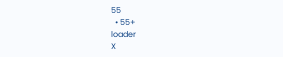55
  • 55+
loader
X